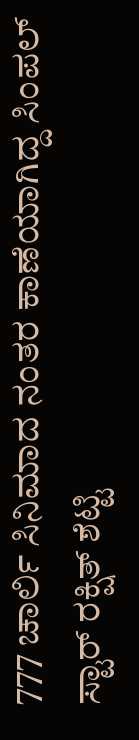777 ಚಾರ್ಲಿ ಸಿನಿಮಾದ ನಂತರ ಕಾಣೆಯಾಗಿದ್ದ ಸಿಂಪಲ್ ಸ್ಟಾರ್ ರಕ್ಷಿತ್ ಶೆಟ್ಟಿ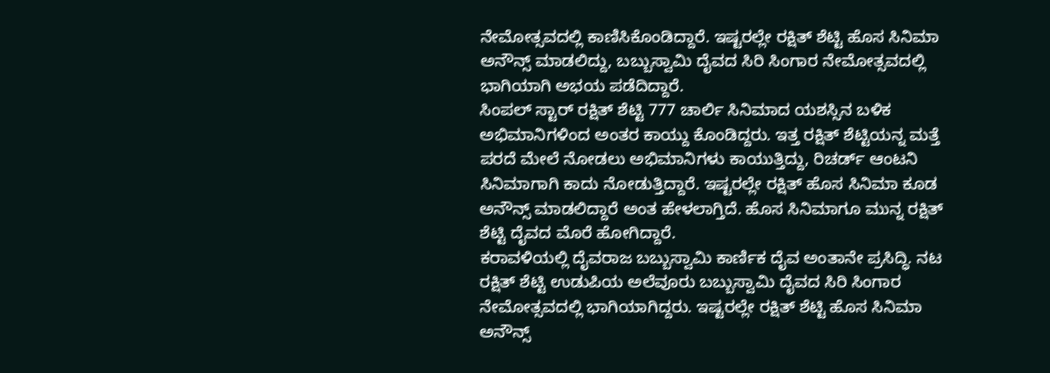ನೇಮೋತ್ಸವದಲ್ಲಿ ಕಾಣಿಸಿಕೊಂಡಿದ್ದಾರೆ. ಇಷ್ಟರಲ್ಲೇ ರಕ್ಷಿತ್ ಶೆಟ್ಟಿ ಹೊಸ ಸಿನಿಮಾ ಅನೌನ್ಸ್ ಮಾಡಲಿದ್ದು, ಬಬ್ಬುಸ್ವಾಮಿ ದೈವದ ಸಿರಿ ಸಿಂಗಾರ ನೇಮೋತ್ಸವದಲ್ಲಿ ಭಾಗಿಯಾಗಿ ಅಭಯ ಪಡೆದಿದ್ದಾರೆ.
ಸಿಂಪಲ್ ಸ್ಟಾರ್ ರಕ್ಷಿತ್ ಶೆಟ್ಟಿ 777 ಚಾರ್ಲಿ ಸಿನಿಮಾದ ಯಶಸ್ಸಿನ ಬಳಿಕ ಅಭಿಮಾನಿಗಳಿಂದ ಅಂತರ ಕಾಯ್ದು ಕೊಂಡಿದ್ದರು. ಇತ್ತ ರಕ್ಷಿತ್ ಶೆಟ್ಟಿಯನ್ನ ಮತ್ತೆ ಪರದೆ ಮೇಲೆ ನೋಡಲು ಅಭಿಮಾನಿಗಳು ಕಾಯುತ್ತಿದ್ದು, ರಿಚರ್ಡ್ ಆಂಟನಿ ಸಿನಿಮಾಗಾಗಿ ಕಾದು ನೋಡುತ್ತಿದ್ದಾರೆ. ಇಷ್ಟರಲ್ಲೇ ರಕ್ಷಿತ್ ಹೊಸ ಸಿನಿಮಾ ಕೂಡ ಅನೌನ್ಸ್ ಮಾಡಲಿದ್ದಾರೆ ಅಂತ ಹೇಳಲಾಗ್ತಿದೆ. ಹೊಸ ಸಿನಿಮಾಗೂ ಮುನ್ನ ರಕ್ಷಿತ್ ಶೆಟ್ಟಿ ದೈವದ ಮೊರೆ ಹೋಗಿದ್ದಾರೆ.
ಕರಾವಳಿಯಲ್ಲಿ ದೈವರಾಜ ಬಬ್ಬುಸ್ವಾಮಿ ಕಾರ್ಣಿಕ ದೈವ ಅಂತಾನೇ ಪ್ರಸಿದ್ಧಿ. ನಟ ರಕ್ಷಿತ್ ಶೆಟ್ಟಿ ಉಡುಪಿಯ ಅಲೆವೂರು ಬಬ್ಬುಸ್ವಾಮಿ ದೈವದ ಸಿರಿ ಸಿಂಗಾರ ನೇಮೋತ್ಸವದಲ್ಲಿ ಭಾಗಿಯಾಗಿದ್ದರು. ಇಷ್ಟರಲ್ಲೇ ರಕ್ಷಿತ್ ಶೆಟ್ಟಿ ಹೊಸ ಸಿನಿಮಾ ಅನೌನ್ಸ್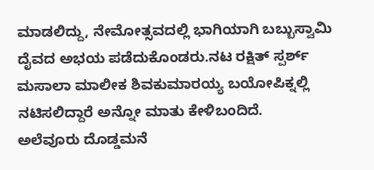ಮಾಡಲಿದ್ದು, ನೇಮೋತ್ಸವದಲ್ಲಿ ಭಾಗಿಯಾಗಿ ಬಬ್ಬುಸ್ವಾಮಿ ದೈವದ ಅಭಯ ಪಡೆದುಕೊಂಡರು.ನಟ ರಕ್ಷಿತ್ ಸ್ಪರ್ಶ್ ಮಸಾಲಾ ಮಾಲೀಕ ಶಿವಕುಮಾರಯ್ಯ ಬಯೋಪಿಕ್ನಲ್ಲಿ ನಟಿಸಲಿದ್ದಾರೆ ಅನ್ನೋ ಮಾತು ಕೇಳಿಬಂದಿದೆ.
ಅಲೆವೂರು ದೊಡ್ಡಮನೆ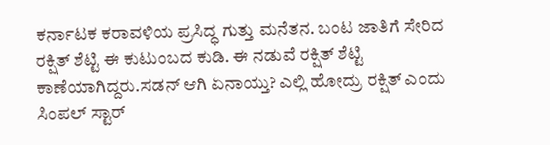ಕರ್ನಾಟಕ ಕರಾವಳಿಯ ಪ್ರಸಿದ್ಧ ಗುತ್ತು ಮನೆತನ. ಬಂಟ ಜಾತಿಗೆ ಸೇರಿದ ರಕ್ಷಿತ್ ಶೆಟ್ಟಿ ಈ ಕುಟುಂಬದ ಕುಡಿ. ಈ ನಡುವೆ ರಕ್ಷಿತ್ ಶೆಟ್ಟಿ ಕಾಣೆಯಾಗಿದ್ದರು.ಸಡನ್ ಆಗಿ ಏನಾಯ್ತು? ಎಲ್ಲಿ ಹೋದ್ರು ರಕ್ಷಿತ್ ಎಂದು ಸಿಂಪಲ್ ಸ್ಟಾರ್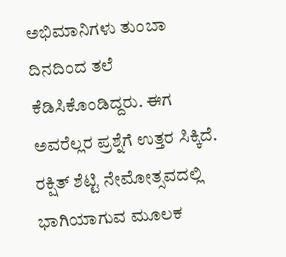ಅಭಿಮಾನಿಗಳು ತುಂಬಾ ದಿನದಿಂದ ತಲೆ ಕೆಡಿಸಿಕೊಂಡಿದ್ದರು. ಈಗ ಅವರೆಲ್ಲರ ಪ್ರಶ್ನೆಗೆ ಉತ್ತರ ಸಿಕ್ಕಿದೆ. ರಕ್ಷಿತ್ ಶೆಟ್ಟಿ ನೇಮೋತ್ಸವದಲ್ಲಿ ಭಾಗಿಯಾಗುವ ಮೂಲಕ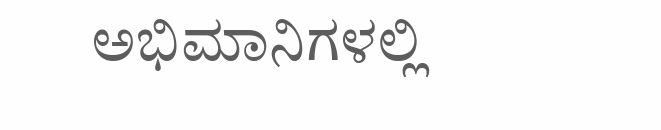ಅಭಿಮಾನಿಗಳಲ್ಲಿ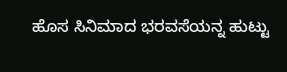ಹೊಸ ಸಿನಿಮಾದ ಭರವಸೆಯನ್ನ ಹುಟ್ಟು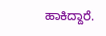ಹಾಕಿದ್ದಾರೆ.